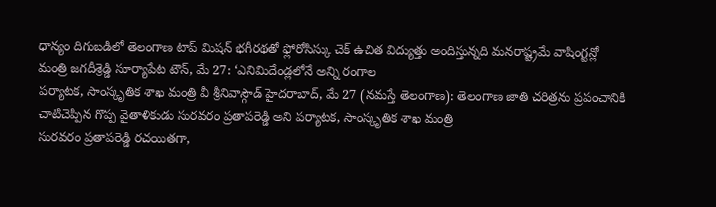ధాన్యం దిగుబడిలో తెలంగాణ టాప్ మిషన్ భగీరథతో ఫ్లోరోసిస్కు చెక్ ఉచిత విద్యుత్తు అందిస్తున్నది మనరాష్ట్రమే వాషింగ్టన్లో మంత్రి జగదీశ్రెడ్డి సూర్యాపేట టౌన్, మే 27: ‘ఎనిమిదేండ్లలోనే అన్ని రంగాల
పర్యాటక, సాంస్కృతిక శాఖ మంత్రి వీ శ్రీనివాస్గౌడ్ హైదరాబాద్, మే 27 (నమస్తే తెలంగాణ): తెలంగాణ జాతి చరిత్రను ప్రపంచానికి చాటిచెప్పిన గొప్ప వైతాళికుడు సురవరం ప్రతాపరెడ్డి అని పర్యాటక, సాంస్కృతిక శాఖ మంత్రి
సురవరం ప్రతాపరెడ్డి రచయితగా,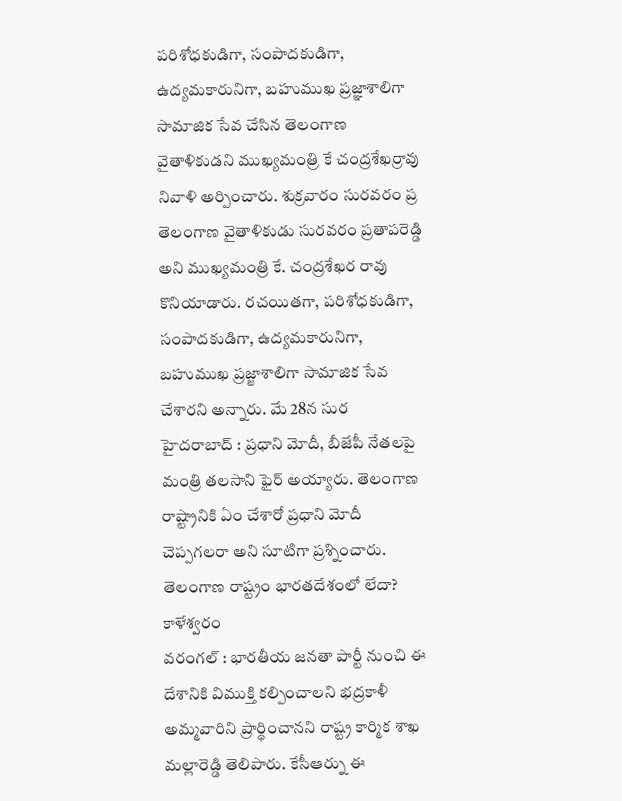పరిశోధకుడిగా, సంపాదకుడిగా, ఉద్యమకారునిగా, బహుముఖ ప్రజ్ఞాశాలిగా సామాజిక సేవ చేసిన తెలంగాణ వైతాళికుడని ముఖ్యమంత్రి కే చంద్రశేఖర్రావు నివాళి అర్పించారు. శుక్రవారం సురవరం ప్ర
తెలంగాణ వైతాళికుడు సురవరం ప్రతాపరెడ్డి అని ముఖ్యమంత్రి కే. చంద్రశేఖర రావు కొనియాడారు. రచయితగా, పరిశోధకుడిగా, సంపాదకుడిగా, ఉద్యమకారునిగా, బహుముఖ ప్రజ్జాశాలిగా సామాజిక సేవ చేశారని అన్నారు. మే 28న సుర
హైదరాబాద్ : ప్రధాని మోదీ, బీజేపీ నేతలపై మంత్రి తలసాని ఫైర్ అయ్యారు. తెలంగాణ రాష్ట్రానికి ఏం చేశారో ప్రధాని మోదీ చెప్పగలరా అని సూటిగా ప్రశ్నించారు. తెలంగాణ రాష్ట్రం భారతదేశంలో లేదా? కాళేశ్వరం
వరంగల్ : భారతీయ జనతా పార్టీ నుంచి ఈ దేశానికి విముక్తి కల్పించాలని భద్రకాళీ అమ్మవారిని ప్రార్థించానని రాష్ట్ర కార్మిక శాఖ మల్లారెడ్డి తెలిపారు. కేసీఆర్ను ఈ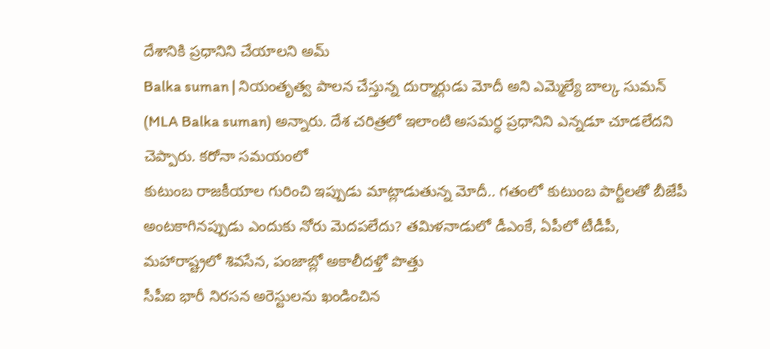దేశానికి ప్రధానిని చేయాలని అమ్
Balka suman | నియంతృత్వ పాలన చేస్తున్న దుర్మార్గుడు మోదీ అని ఎమ్మెల్యే బాల్క సుమన్ (MLA Balka suman) అన్నారు. దేశ చరిత్రలో ఇలాంటి అసమర్ధ ప్రధానిని ఎన్నడూ చూడలేదని చెప్పారు. కరోనా సమయంలో
కుటుంబ రాజకీయాల గురించి ఇప్పుడు మాట్లాడుతున్న మోదీ.. గతంలో కుటుంబ పార్టీలతో బీజేపీ అంటకాగినప్పుడు ఎందుకు నోరు మెదపలేదు? తమిళనాడులో డీఎంకే, ఏపీలో టీడీపీ, మహారాష్ట్రలో శివసేన, పంజాబ్లో అకాలీదళ్తో పొత్తు
సీపీఐ భారీ నిరసన అరెస్టులను ఖండించిన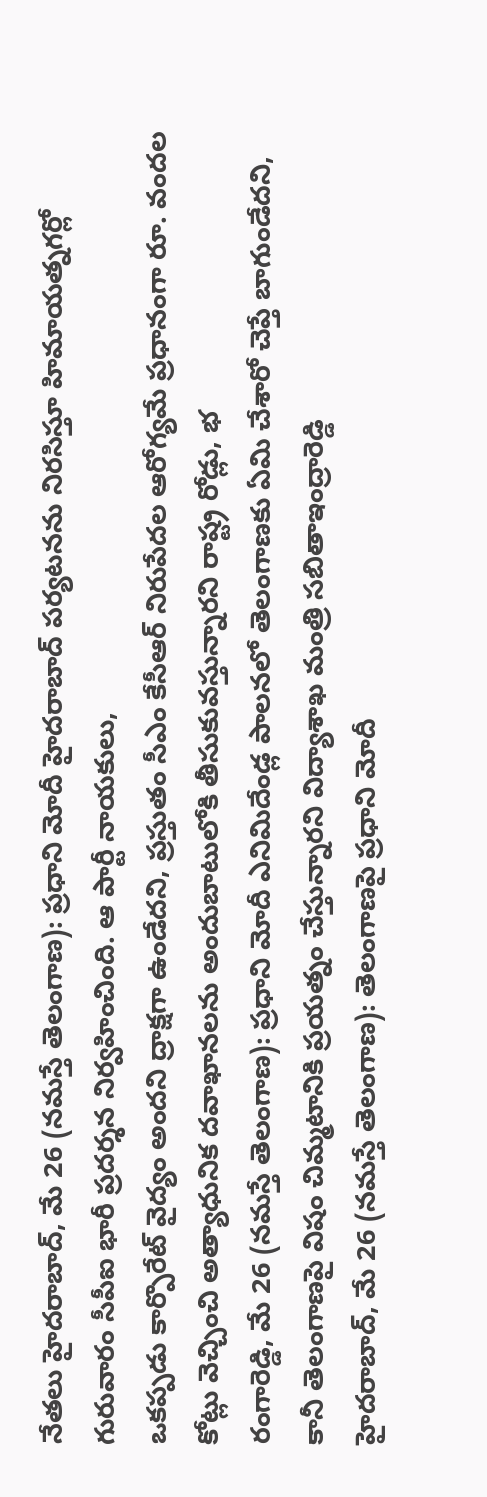నేతలు హైదరాబాద్, మే 26 (నమస్తే తెలంగాణ): ప్రధాని మోదీ హైదరాబాద్ పర్యటనను నిరసిస్తూ హిమాయత్నగర్లో గురువారం సీపీఐ భారీ ప్రదర్శన నిర్వహించింది. ఆ పార్టీ నాయకులు,
ఒకప్పడు కార్పొరేట్ వైద్యం అందని ద్రాక్షగా ఉండేదని, ప్రస్తుతం సీఎం కేసీఆర్ నిరుపేదల ఆరోగ్యమే ప్రధానంగా రూ. వందల కోట్లు వెచ్చించి అత్యాధునిక దవాఖానలను అందుబాటులోకి తీసుకువస్తున్నారని రాష్ట్ర రోడ్లు, భ
రంగారెడ్డి, మే 26 (నమస్తే తెలంగాణ): ప్రధాని మోదీ ఎనిమిదేండ్ల పాలనలో తెలంగాణకు ఏమి చేశారో చెప్తే బాగుండేదని, కానీ తెలంగాణపై విషం చిమ్మటానికి ప్రయత్నం చేస్తున్నారని విద్యాశాఖ మంత్రి సబితాఇంద్రారెడ్డి
హైదరాబాద్, మే 26 (నమస్తే తెలంగాణ): తెలంగాణపై ప్రధాని మోదీ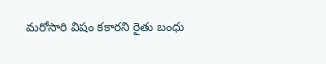మరోసారి విషం కకారని రైతు బంధు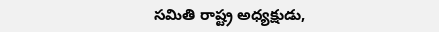సమితి రాష్ట్ర అధ్యక్షుడు,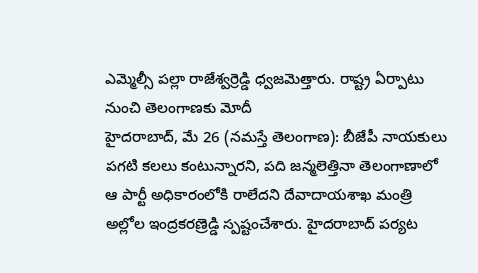ఎమ్మెల్సీ పల్లా రాజేశ్వర్రెడ్డి ధ్వజమెత్తారు. రాష్ట్ర ఏర్పాటు నుంచి తెలంగాణకు మోదీ
హైదరాబాద్, మే 26 (నమస్తే తెలంగాణ): బీజేపీ నాయకులు పగటి కలలు కంటున్నారని, పది జన్మలెత్తినా తెలంగాణాలో ఆ పార్టీ అధికారంలోకి రాలేదని దేవాదాయశాఖ మంత్రి అల్లోల ఇంద్రకరణ్రెడ్డి స్పష్టంచేశారు. హైదరాబాద్ పర్యట